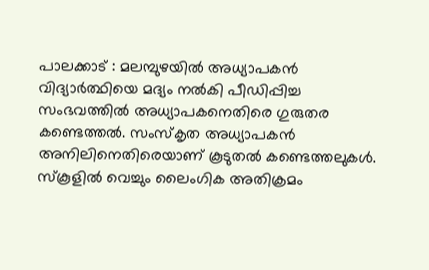പാലക്കാട് : മലമ്പുഴയിൽ അധ്യാപകൻ വിദ്യാർത്ഥിയെ മദ്യം നൽകി പീഡിപ്പിച്ച സംഭവത്തിൽ അധ്യാപകനെതിരെ ഗുരുതര കണ്ടെത്തൽ. സംസ്കൃത അധ്യാപകൻ അനിലിനെതിരെയാണ് കൂടുതൽ കണ്ടെത്തലുകൾ. സ്കൂളിൽ വെച്ചും ലൈംഗിക അതിക്രമം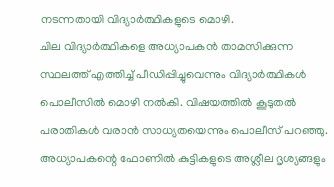നടന്നതായി വിദ്യാർത്ഥികളുടെ മൊഴി.
ചില വിദ്യാർത്ഥികളെ അധ്യാപകൻ താമസിക്കുന്ന സ്ഥലത്ത് എത്തിച്ച് പീഡിപ്പിച്ചുവെന്നും വിദ്യാർത്ഥികൾ പൊലീസിൽ മൊഴി നൽകി. വിഷയത്തിൽ കൂടുതൽ പരാതികൾ വരാൻ സാധ്യതയെന്നും പൊലീസ് പറഞ്ഞു. അധ്യാപകന്റെ ഫോണിൽ കുട്ടികളുടെ അശ്ലീല ദൃശ്യങ്ങളും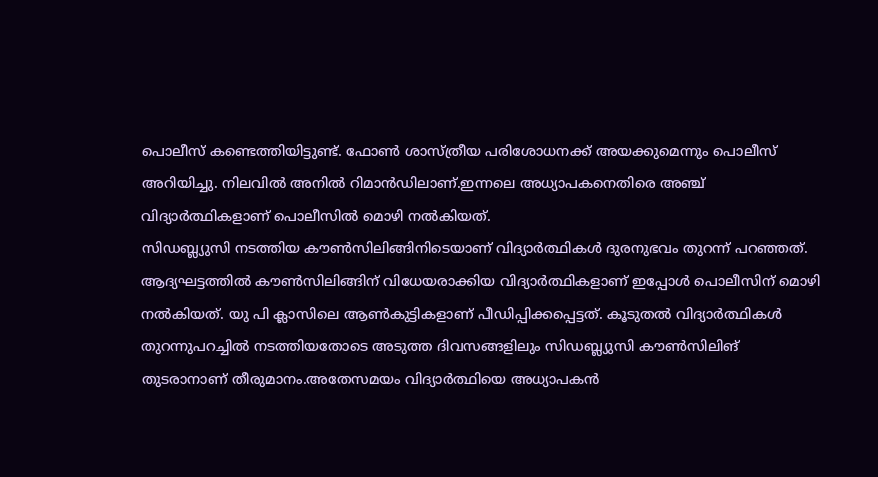പൊലീസ് കണ്ടെത്തിയിട്ടുണ്ട്. ഫോൺ ശാസ്ത്രീയ പരിശോധനക്ക് അയക്കുമെന്നും പൊലീസ് അറിയിച്ചു. നിലവിൽ അനിൽ റിമാൻഡിലാണ്.ഇന്നലെ അധ്യാപകനെതിരെ അഞ്ച് വിദ്യാർത്ഥികളാണ് പൊലീസിൽ മൊഴി നൽകിയത്.
സിഡബ്ല്യുസി നടത്തിയ കൗൺസിലിങ്ങിനിടെയാണ് വിദ്യാർത്ഥികൾ ദുരനുഭവം തുറന്ന് പറഞ്ഞത്. ആദ്യഘട്ടത്തിൽ കൗൺസിലിങ്ങിന് വിധേയരാക്കിയ വിദ്യാർത്ഥികളാണ് ഇപ്പോൾ പൊലീസിന് മൊഴി നൽകിയത്. യു പി ക്ലാസിലെ ആൺകുട്ടികളാണ് പീഡിപ്പിക്കപ്പെട്ടത്. കൂടുതൽ വിദ്യാർത്ഥികൾ തുറന്നുപറച്ചിൽ നടത്തിയതോടെ അടുത്ത ദിവസങ്ങളിലും സിഡബ്ല്യുസി കൗൺസിലിങ് തുടരാനാണ് തീരുമാനം.അതേസമയം വിദ്യാർത്ഥിയെ അധ്യാപകൻ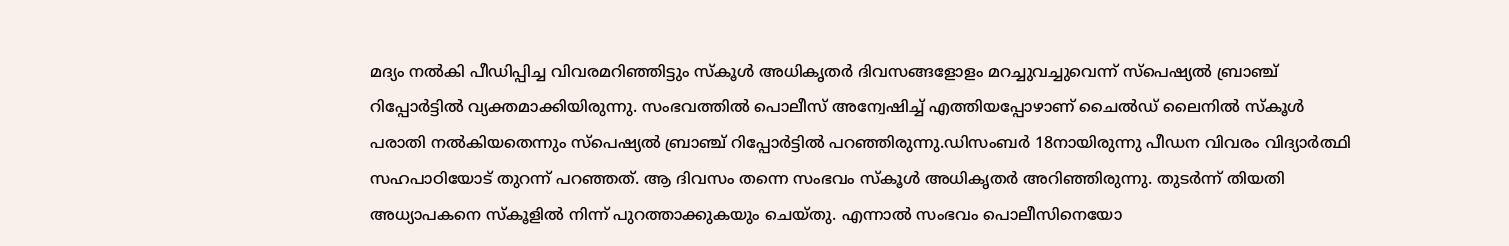മദ്യം നൽകി പീഡിപ്പിച്ച വിവരമറിഞ്ഞിട്ടും സ്കൂൾ അധികൃതർ ദിവസങ്ങളോളം മറച്ചുവച്ചുവെന്ന് സ്പെഷ്യൽ ബ്രാഞ്ച് റിപ്പോർട്ടിൽ വ്യക്തമാക്കിയിരുന്നു. സംഭവത്തിൽ പൊലീസ് അന്വേഷിച്ച് എത്തിയപ്പോഴാണ് ചൈൽഡ് ലൈനിൽ സ്കൂൾ പരാതി നൽകിയതെന്നും സ്പെഷ്യൽ ബ്രാഞ്ച് റിപ്പോർട്ടിൽ പറഞ്ഞിരുന്നു.ഡിസംബർ 18നായിരുന്നു പീഡന വിവരം വിദ്യാർത്ഥി സഹപാഠിയോട് തുറന്ന് പറഞ്ഞത്. ആ ദിവസം തന്നെ സംഭവം സ്കൂൾ അധികൃതർ അറിഞ്ഞിരുന്നു. തുടർന്ന് തിയതി അധ്യാപകനെ സ്കൂളിൽ നിന്ന് പുറത്താക്കുകയും ചെയ്തു. എന്നാൽ സംഭവം പൊലീസിനെയോ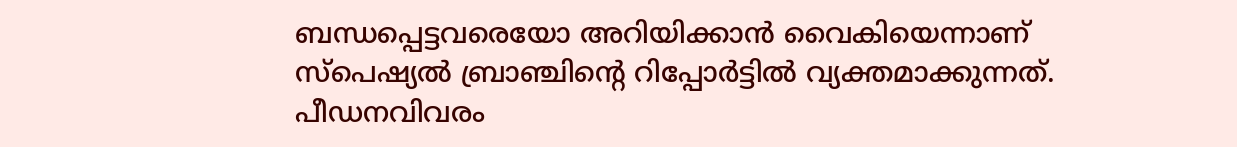ബന്ധപ്പെട്ടവരെയോ അറിയിക്കാൻ വൈകിയെന്നാണ് സ്പെഷ്യൽ ബ്രാഞ്ചിൻ്റെ റിപ്പോർട്ടിൽ വ്യക്തമാക്കുന്നത്. പീഡനവിവരം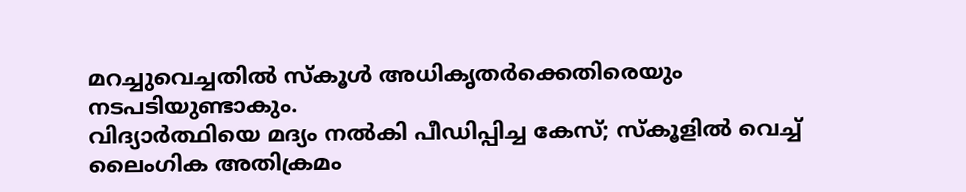മറച്ചുവെച്ചതിൽ സ്കൂൾ അധികൃതർക്കെതിരെയും നടപടിയുണ്ടാകും.
വിദ്യാർത്ഥിയെ മദ്യം നൽകി പീഡിപ്പിച്ച കേസ്; സ്കൂളിൽ വെച്ച് ലൈംഗിക അതിക്രമം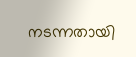നടന്നതായി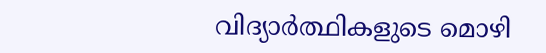വിദ്യാർത്ഥികളുടെ മൊഴി